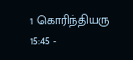1 கொரிந்தியரு 15:45 -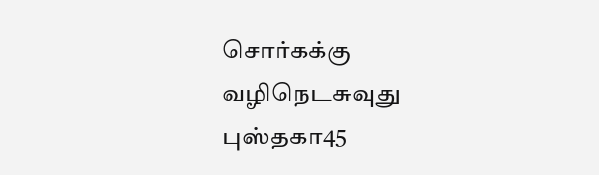சொர்கக்கு வழிநெடசுவுது புஸ்தகா45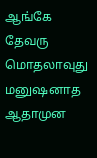ஆங்கே தேவரு மொதலாவுது மனுஷனாத ஆதாமுன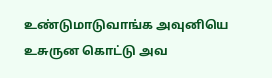உண்டுமாடுவாங்க அவுனியெ உசுருன கொட்டு அவ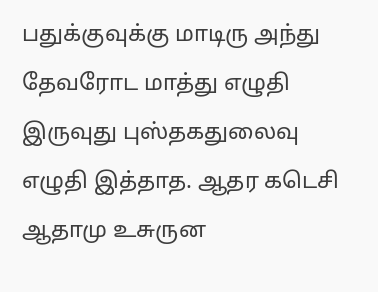பதுக்குவுக்கு மாடிரு அந்து தேவரோட மாத்து எழுதி இருவுது புஸ்தகதுலைவு எழுதி இத்தாத. ஆதர கடெசி ஆதாமு உசுருன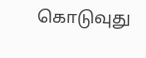கொடுவுது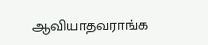ஆவியாதவராங்க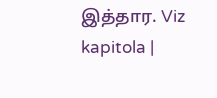இத்தார. Viz kapitola |